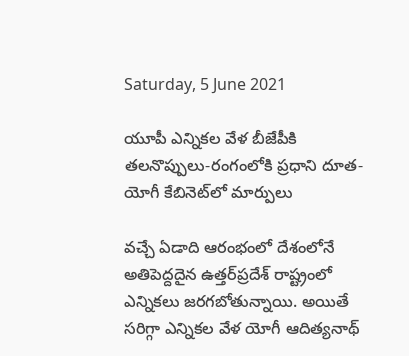Saturday, 5 June 2021

యూపీ ఎన్నికల వేళ బీజేపీకి తలనొప్పులు-రంగంలోకి ప్రధాని దూత-యోగీ కేబినెట్‌లో మార్పులు

వచ్చే ఏడాది ఆరంభంలో దేశంలోనే అతిపెద్దదైన ఉత్తర్‌ప్రదేశ్‌ రాష్ట్రంలో ఎన్నికలు జరగబోతున్నాయి. అయితే సరిగ్గా ఎన్నికల వేళ యోగీ ఆదిత్యనాథ్‌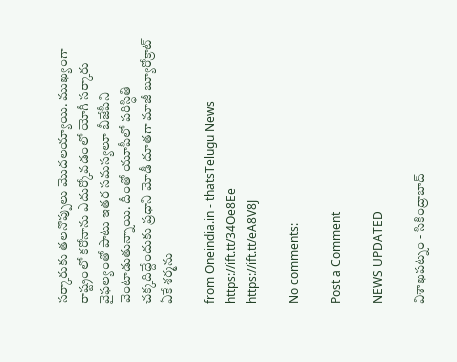సర్కారుకు తలనొప్పులు మొదలయ్యాయి. ముఖ్యంగా రాష్ట్రంలో కరోనాను ఎదుర్కోవడంలో యోగీ సర్కారు వైఫల్యంతో పాటు ఇతర సమస్యలూ బీజేపీని వెంటాడుతున్నాయి. దీంతో యూపీలో పరిస్ధితి చక్కదిద్దేందుకు ప్రధాని మోడీ దూతగా మాజీ బ్యూరోక్రాట్‌ ఏకే శర్మను

from Oneindia.in - thatsTelugu News https://ift.tt/34Oe8Ee
https://ift.tt/eA8V8J

No comments:

Post a Comment

NEWS UPDATED

విశాఖపట్నం - సికింద్రాబాద్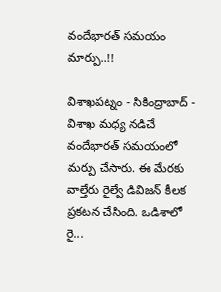వందేభారత్ సమయం మార్పు..!!

విశాఖపట్నం - సికింద్రాబాద్ - విశాఖ మధ్య నడిచే వందేభారత్ సమయంలో మర్పు చేసారు. ఈ మేరకు వాల్తేరు రైల్వే డివిజన్ కీలక ప్రకటన చేసింది. ఒడిశాలో రై...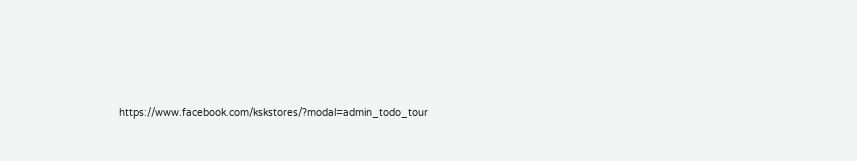https://www.facebook.com/kskstores/?modal=admin_todo_tour